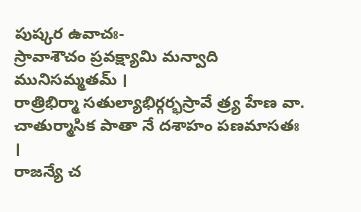పుష్కర ఉవాచః-
స్రావాశౌచం ప్రవక్ష్యామి మన్వాది మునిసమ్మతమ్ ।
రాత్రిభిర్మా సతుల్యాభిర్గర్భస్రావే త్ర్య హేణ వా.
చాతుర్మాసిక పాతా నే దశాహం పణమాసతః ।
రాజన్యే చ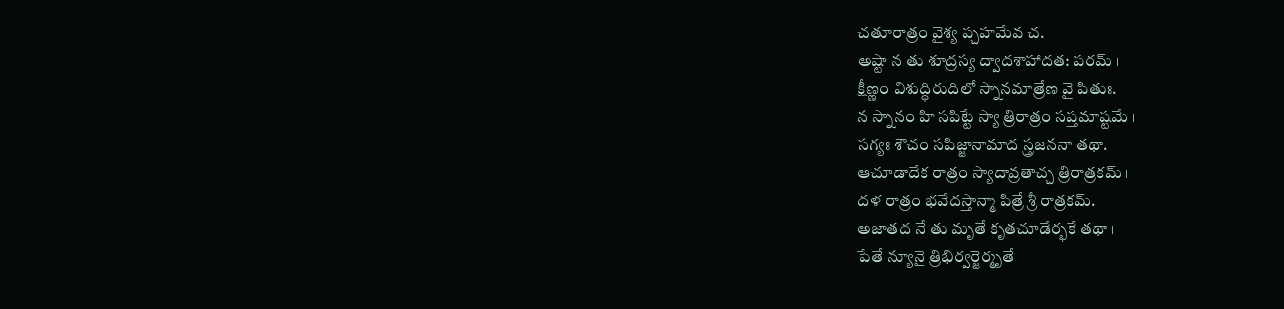చతూరాత్రం వైశ్య ప్చహమేవ చ.
అష్టా న తు శూద్రస్య ద్వాదశాహాదత: పరమ్ ।
క్షీణ్ణం విశుద్ధిరుదిలో స్నానమాత్రేణ వై పితుః.
న స్నానం హి సపిట్టే స్యా త్రిరాత్రం సప్తమాష్టమే ।
సగ్యః శౌచం సపిజ్జానామాద స్త్రజననా తథా.
ఆచూడాదేక రాత్రం స్యాదావ్రతాచ్చ త్రిరాత్రకమ్ ।
దళ రాత్రం భవేదస్తాన్మా పిత్రే శ్రీ రాత్రకమ్.
అజాతద నే తు మృతే కృతచూడేర్భకే తథా ।
పేతే న్యూనై త్రిభిర్వర్జెర్మృతే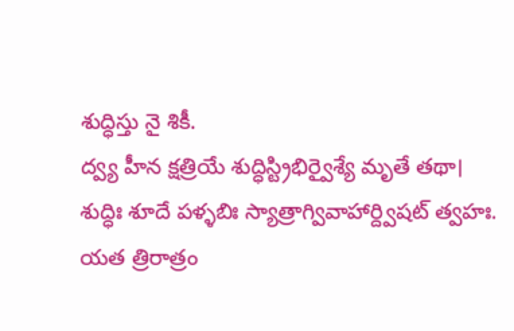శుద్ధిస్తు నై శికీ.
ద్వ్య హీన క్షత్రియే శుద్ధిస్ట్రిభిర్వైశ్యే మృతే తథా।
శుద్ధిః శూదే పళ్ళబిః స్యాత్రాగ్వివాహార్ద్విషట్ త్వహః.
యత త్రిరాత్రం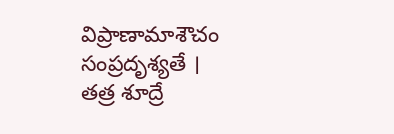విప్రాణామాశౌచం సంప్రదృశ్యతే ।
తత్ర శూద్రే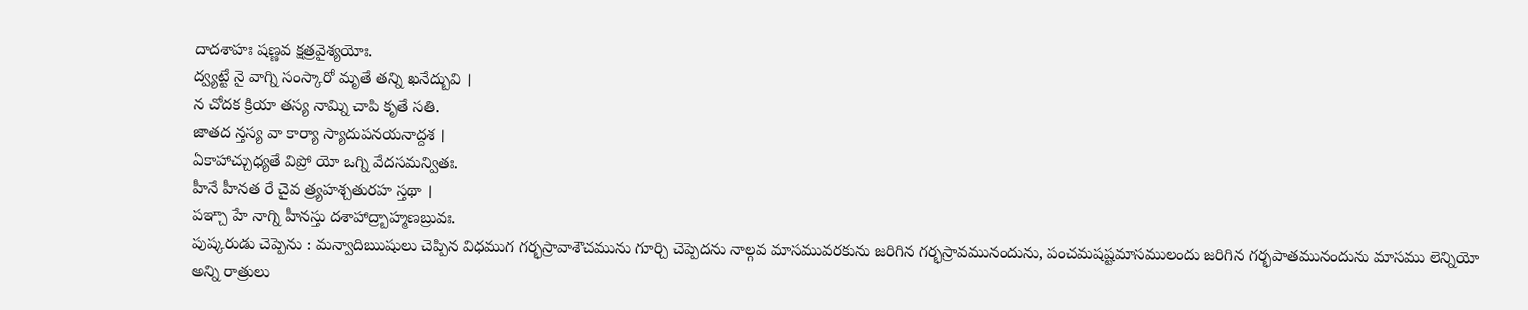దాదశాహః షణ్ణవ క్షత్రవైశ్యయోః.
ద్వ్యట్టే నై వాగ్ని సంస్కారో మృతే తన్ని ఖనేద్బువి ।
న చోదక క్రియా తస్య నామ్ని చాపి కృతే సతి.
జాతద న్తస్య వా కార్యా స్యాదుపనయనాద్దశ ।
ఏకాహాచ్చుధ్యతే విప్రో యో ఒగ్ని వేదసమన్వితః.
హీనే హీనత రే చైవ త్ర్యహశ్చతురహ స్తథా ।
పఞ్చా హే నాగ్ని హీనస్తు దశాహాద్ర్బాహ్మణబ్రువః.
పుష్కరుడు చెప్పెను : మన్వాదిఋషులు చెప్పిన విధముగ గర్భస్రావాశౌచమును గూర్చి చెప్పెదను నాల్గవ మాసమువరకును జరిగిన గర్భస్రావమునందును, పంచమషష్టమాసములందు జరిగిన గర్భపాతమునందును మాసము లెన్నియో అన్ని రాత్రులు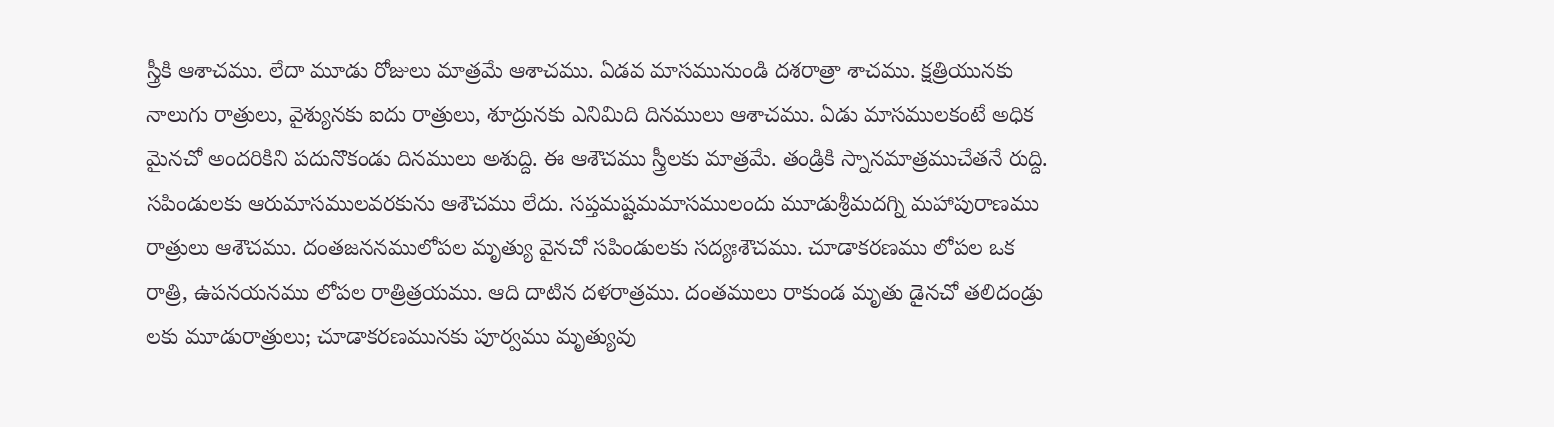స్త్రీకి ఆశాచము. లేదా మూడు రోజులు మాత్రమే ఆశాచము. ఏడవ మాసమునుండి దశరాత్రా శాచము. క్షత్రియునకు నాలుగు రాత్రులు, వైశ్యునకు ఐదు రాత్రులు, శూద్రునకు ఎనిమిది దినములు ఆశాచము. ఏడు మాసములకంటే అధిక మైనచో అందరికిని పదునొకండు దినములు అశుద్ది. ఈ ఆశౌచము స్త్రీలకు మాత్రమే. తండ్రికి స్నానమాత్రముచేతనే రుద్ది. సపిండులకు ఆరుమాసములవరకును ఆశౌచము లేదు. సప్తమష్టమమాసములందు మూడుశ్రీమదగ్ని మహాపురాణము రాత్రులు ఆశౌచము. దంతజననములోపల మృత్యు వైనచో సపిండులకు సద్యఃశౌచము. చూడాకరణము లోపల ఒక రాత్రి, ఉపనయనము లోపల రాత్రిత్రయము. ఆది దాటిన దళరాత్రము. దంతములు రాకుండ మృతు డైనచో తలిదండ్రు లకు మూడురాత్రులు; చూడాకరణమునకు పూర్వము మృత్యువు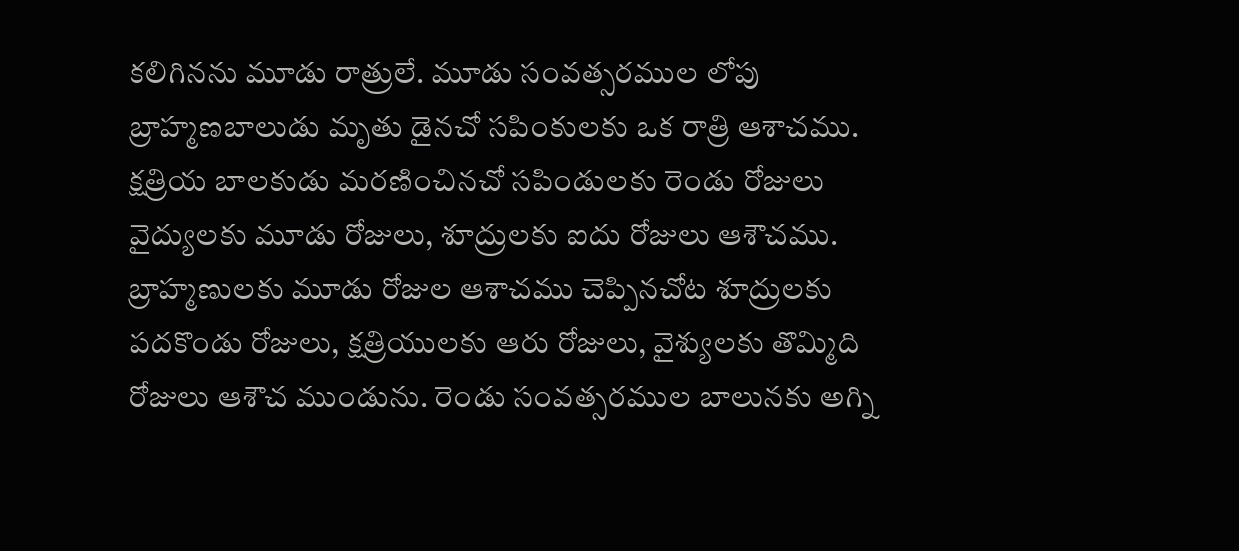కలిగినను మూడు రాత్రులే. మూడు సంవత్సరముల లోపు బ్రాహ్మణబాలుడు మృతు డైనచో సపింకులకు ఒక రాత్రి ఆశాచము. క్షత్రియ బాలకుడు మరణించినచో సపిండులకు రెండు రోజులు వైద్యులకు మూడు రోజులు, శూద్రులకు ఐదు రోజులు ఆశౌచము. బ్రాహ్మణులకు మూడు రోజుల ఆశాచము చెప్పినచోట శూద్రులకు పదకొండు రోజులు, క్షత్రియులకు ఆరు రోజులు, వైశ్యులకు తొమ్మిది రోజులు ఆశౌచ ముండును. రెండు సంవత్సరముల బాలునకు అగ్ని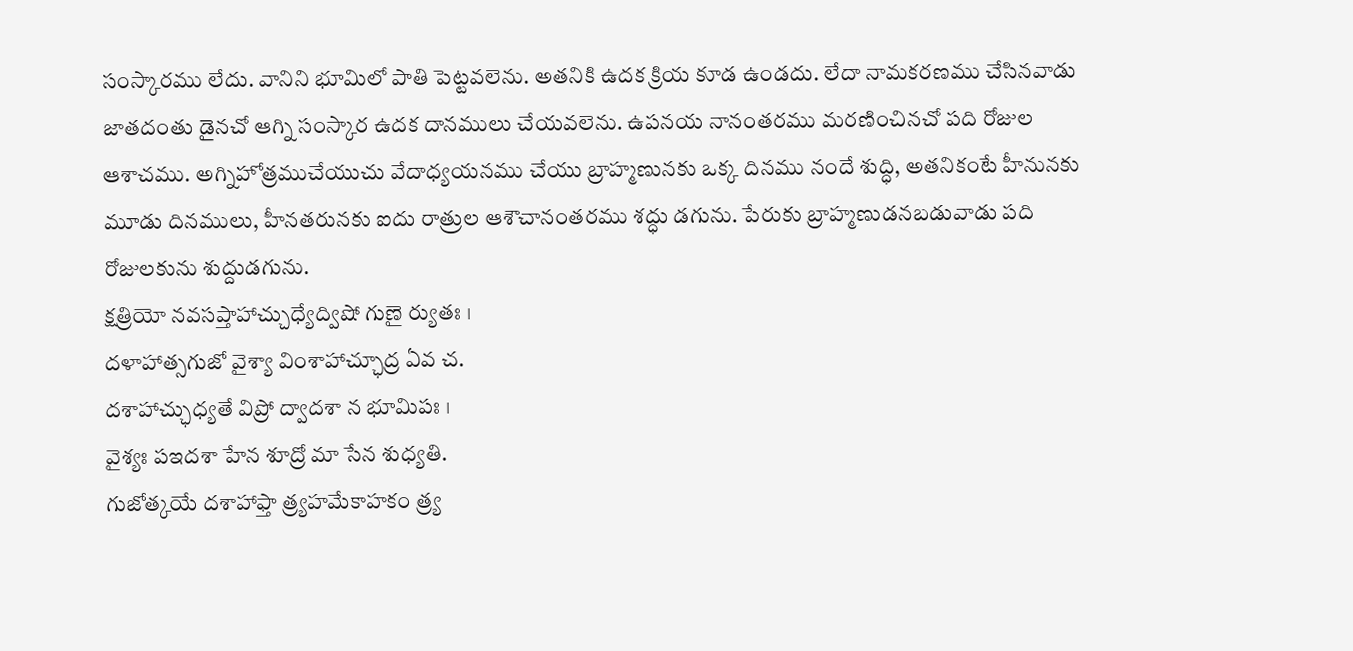సంస్కారము లేదు. వానిని భూమిలో పాతి పెట్టవలెను. అతనికి ఉదక క్రియ కూడ ఉండదు. లేదా నామకరణము చేసినవాడు జాతదంతు డైనచో ఆగ్ని సంస్కార ఉదక దానములు చేయవలెను. ఉపనయ నానంతరము మరణించినచో పది రోజుల ఆశాచము. అగ్నిహోత్రముచేయుచు వేదాధ్యయనము చేయు బ్రాహ్మణునకు ఒక్క దినము నందే శుద్ధి, అతనికంటే హీనునకు మూడు దినములు, హీనతరునకు ఐదు రాత్రుల ఆశౌచానంతరము శద్ధు డగును. పేరుకు బ్రాహ్మణుడనబడువాడు పది రోజులకును శుద్దుడగును.
క్షత్రియో నవసప్తాహాచ్చుధ్యేద్విషో గుణై ర్యుతః ।
దళాహాత్సగుజో వైశ్యా వింశాహాచ్ఛూద్ర ఏవ చ.
దశాహాచ్ఛుధ్యతే విప్రో ద్వాదశా న భూమిపః ।
వైశ్యః పఇదశా హేన శూద్రో మా సేన శుధ్యతి.
గుజోత్కయే దశాహాఫ్తా త్ర్యహమేకాహకం త్ర్య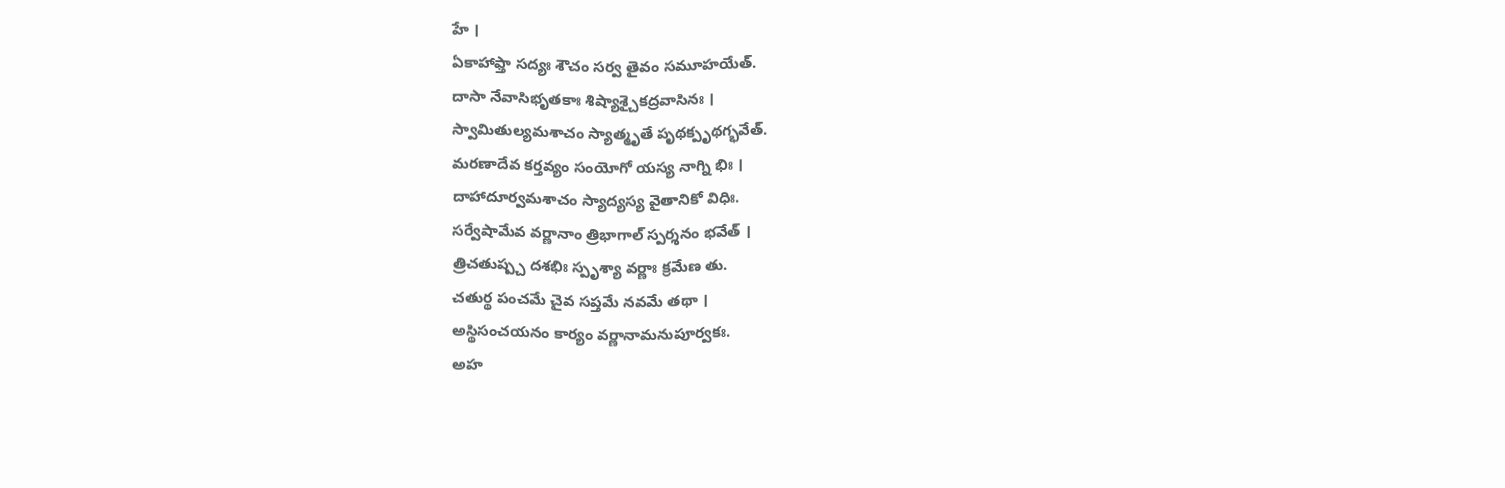హే ।
ఏకాహాఫ్తా సద్యః శౌచం సర్వ తైవం సమూహయేత్.
దాసా నేవాసిభృతకాః శిష్యాశ్చైకద్రవాసినః ।
స్వామితుల్యమశాచం స్యాత్మృతే పృథక్పృథగ్భవేత్.
మరణాదేవ కర్తవ్యం సంయోగో యస్య నాగ్ని భిః ।
దాహాదూర్వమశాచం స్యాద్యస్య వైతానికో విధిః.
సర్వేషామేవ వర్ణానాం త్రిభాగాల్ స్పర్శనం భవేత్ ।
త్రిచతుష్ప్చ దశభిః స్పృశ్యా వర్ణాః క్రమేణ తు.
చతుర్థ పంచమే చైవ సప్తమే నవమే తథా ।
అస్థిసంచయనం కార్యం వర్ణానామనుపూర్వకః.
అహ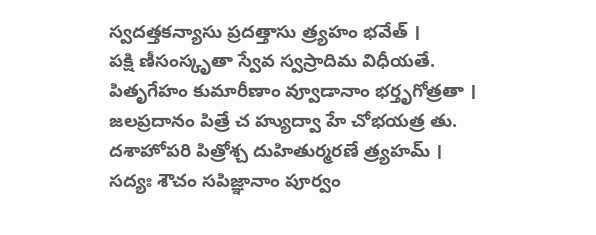స్వదత్తకన్యాసు ప్రదత్తాసు త్ర్యహం భవేత్ ।
పక్షి ణీసంస్కృతా స్వేవ స్వస్రాదిమ విధీయతే.
పితృగేహం కుమారీణాం వ్వూడానాం భర్తృగోత్రతా ।
జలప్రదానం పిత్రే చ హ్యుద్వా హే చోభయత్ర తు.
దశాహోపరి పిత్రోశ్చ దుహితుర్మరణే త్ర్యహమ్ ।
సద్యః శౌచం సపిజ్ఞానాం పూర్వం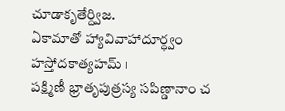చూడాకృతేర్ద్విజ.
ఏకామాతో హ్యావివాహాదూర్ధ్వం హస్తోదకాత్యహమ్ ।
పక్ష్మిణీ భ్రాతృపుత్రస్య సపిణ్డానాం చ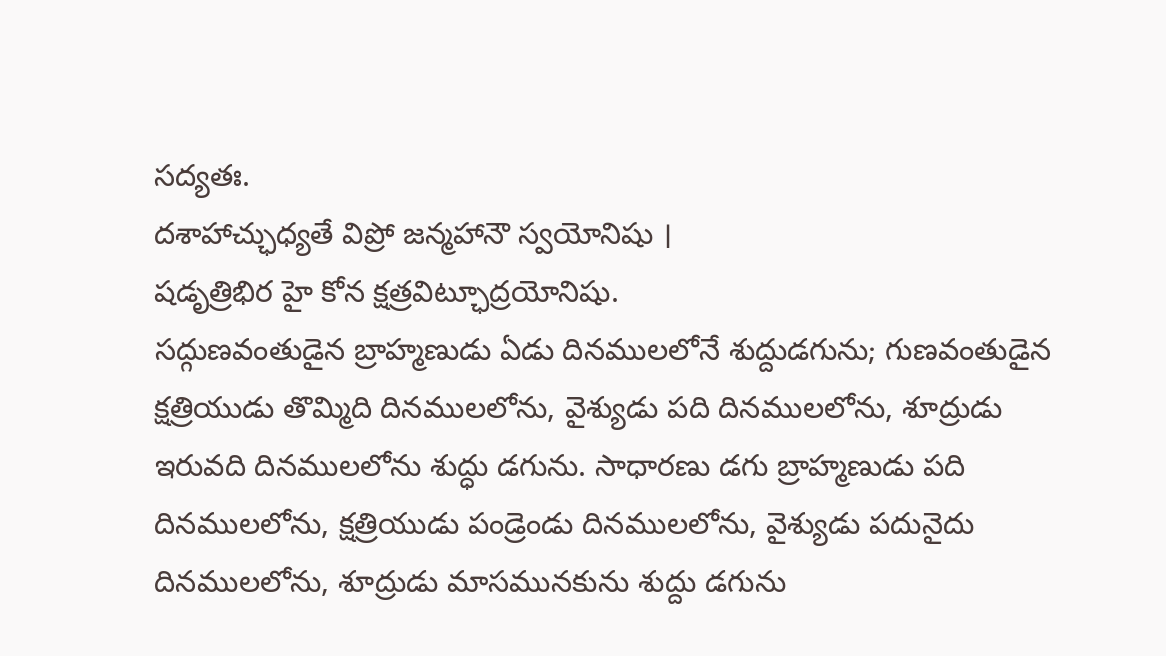సద్యతః.
దశాహాచ్ఛుధ్యతే విప్రో జన్మహానౌ స్వయోనిషు ।
షడృత్రిభిర హై కోన క్షత్రవిట్ఛూద్రయోనిషు.
సద్గుణవంతుడైన బ్రాహ్మణుడు ఏడు దినములలోనే శుద్దుడగును; గుణవంతుడైన క్షత్రియుడు తొమ్మిది దినములలోను, వైశ్యుడు పది దినములలోను, శూద్రుడు ఇరువది దినములలోను శుద్ధు డగును. సాధారణు డగు బ్రాహ్మణుడు పది దినములలోను, క్షత్రియుడు పండ్రెండు దినములలోను, వైశ్యుడు పదునైదు దినములలోను, శూద్రుడు మాసమునకును శుద్దు డగును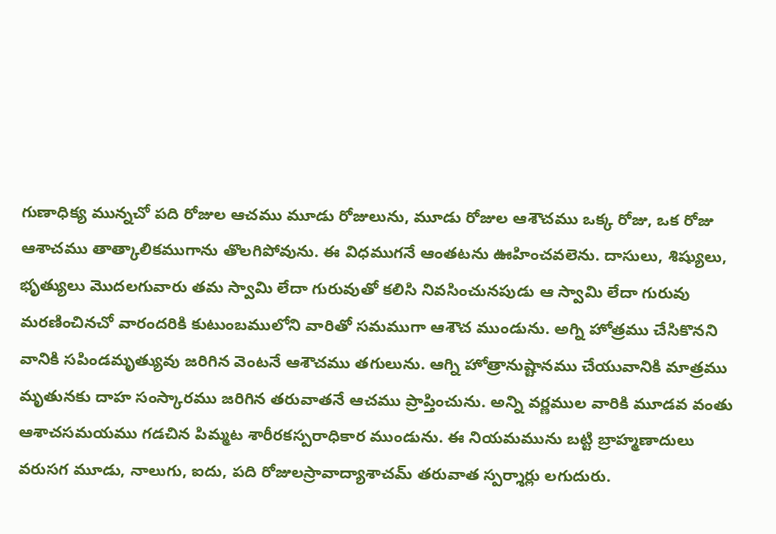గుణాధిక్య మున్నచో పది రోజుల ఆచము మూడు రోజులును, మూడు రోజుల ఆశౌచము ఒక్క రోజు, ఒక రోజు ఆశాచము తాత్కాలికముగాను తొలగిపోవును. ఈ విధముగనే ఆంతటను ఊహించవలెను. దాసులు, శిష్యులు, భృత్యులు మొదలగువారు తమ స్వామి లేదా గురువుతో కలిసి నివసించునపుడు ఆ స్వామి లేదా గురువు మరణించినచో వారందరికి కుటుంబములోని వారితో సమముగా ఆశౌచ ముండును. అగ్ని హోత్రము చేసికొనని వానికి సపిండమృత్యువు జరిగిన వెంటనే ఆశౌచము తగులును. ఆగ్ని హోత్రానుష్టానము చేయువానికి మాత్రము మృతునకు దాహ సంస్కారము జరిగిన తరువాతనే ఆచము ప్రాప్తించును. అన్ని వర్ణముల వారికి మూడవ వంతు ఆశాచసమయము గడచిన పిమ్మట శారీరకస్పరాధికార ముండును. ఈ నియమమును బట్టి బ్రాహ్మణాదులు వరుసగ మూడు, నాలుగు, ఐదు, పది రోజులస్రావాద్యాశాచమ్ తరువాత స్పర్శార్లు లగుదురు.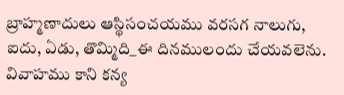బ్రాహ్మణాదులు ఆస్థిసంచయము వరసగ నాలుగు, ఐదు, ఏడు, తొమ్మిది_ఈ దినములందు చేయవలెను. వివాహము కాని కన్య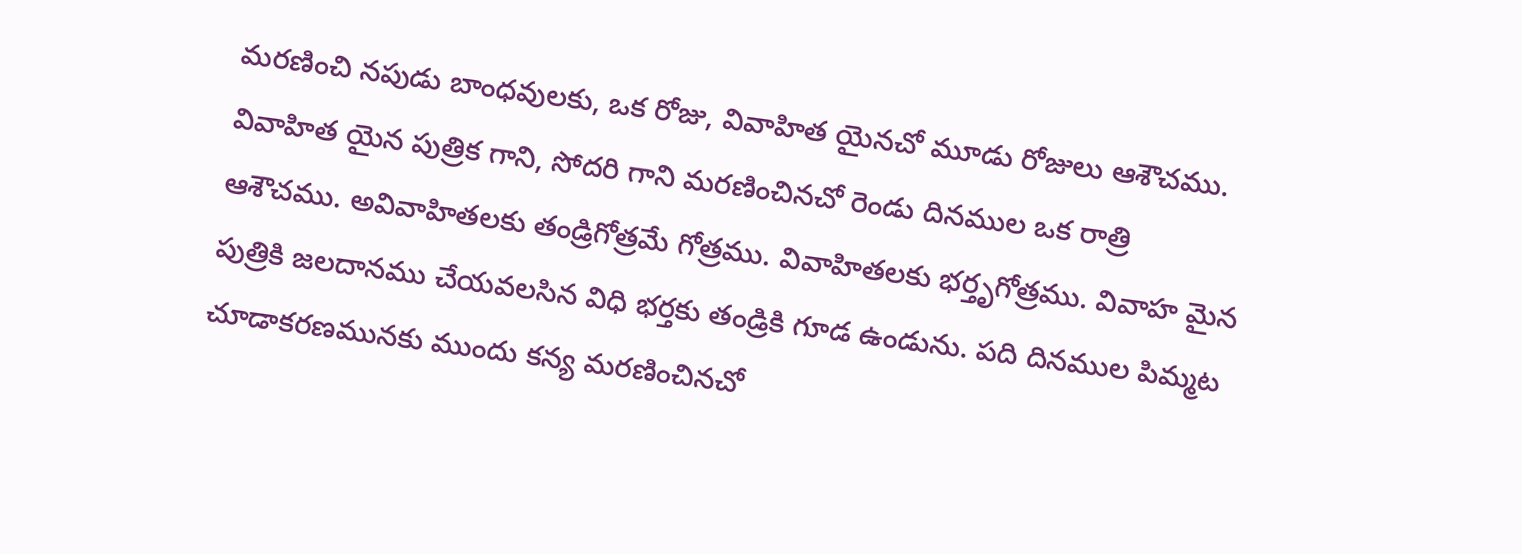మరణించి నపుడు బాంధవులకు, ఒక రోజు, వివాహిత యైనచో మూడు రోజులు ఆశౌచము. వివాహిత యైన పుత్రిక గాని, సోదరి గాని మరణించినచో రెండు దినముల ఒక రాత్రి ఆశౌచము. అవివాహితలకు తండ్రిగోత్రమే గోత్రము. వివాహితలకు భర్తృగోత్రము. వివాహ మైన పుత్రికి జలదానము చేయవలసిన విధి భర్తకు తండ్రికి గూడ ఉండును. పది దినముల పిమ్మట చూడాకరణమునకు ముందు కన్య మరణించినచో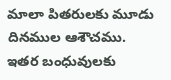మాలా పితరులకు మూడు దినముల ఆశౌచము. ఇతర బంధువులకు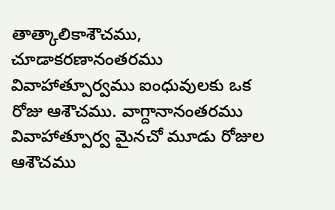తాత్కాలికాశౌచము, చూడాకరణానంతరము వివాహాత్పూర్వము ఐంధువులకు ఒక రోజు ఆశౌచము. వాగ్దానానంతరము వివాహాత్పూర్వ మైనచో మూడు రోజుల ఆశౌచము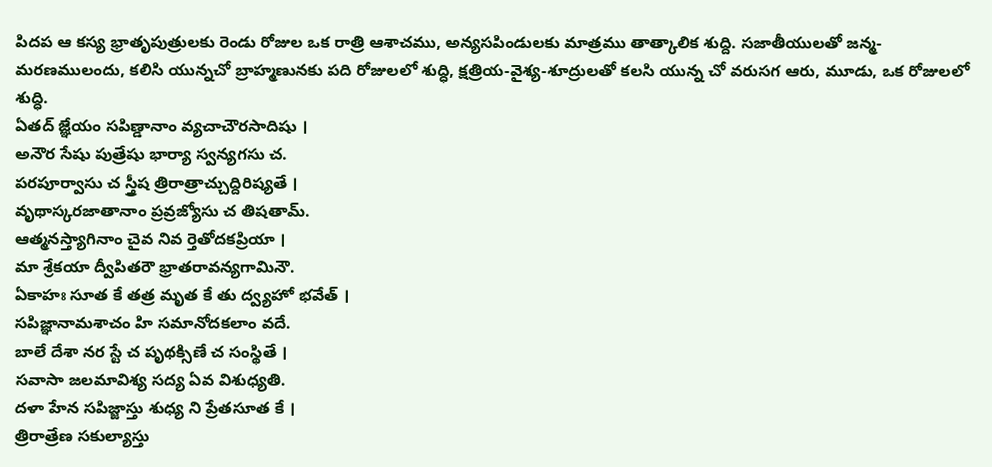పిదప ఆ కస్య భ్రాతృపుత్రులకు రెండు రోజుల ఒక రాత్రి ఆశాచము, అన్యసపిండులకు మాత్రము తాత్కాలిక శుద్ది. సజాతీయులతో జన్మ-మరణములందు, కలిసి యున్నచో బ్రాహ్మణునకు పది రోజులలో శుద్ధి, క్షత్రియ-వైశ్య-శూద్రులతో కలసి యున్న చో వరుసగ ఆరు, మూడు, ఒక రోజులలో శుద్ధి.
ఏతద్ జ్ఞేయం సపిణ్డానాం వ్యచాచౌరసాదిషు ।
అనౌర సేషు పుత్రేషు భార్యా స్వన్యగసు చ.
పరపూర్వాసు చ స్త్రీష త్రిరాత్రాచ్చుద్దిరిష్యతే ।
వృథాస్కరజాతానాం ప్రవ్రజ్యోసు చ తిషతామ్.
ఆత్మనస్త్యాగినాం చైవ నివ ర్తెతోదకప్రియా ।
మా శ్రేకయా ద్వీపితరౌ భ్రాతరావన్యగామినౌ.
ఏకాహః సూత కే తత్ర మృత కే తు ద్వ్యహో భవేత్ ।
సపిజ్ఞానామశాచం హి సమానోదకలాం వదే.
బాలే దేశా నర స్టే చ పృథక్సిణే చ సంస్థితే ।
సవాసా జలమావిశ్య సద్య ఏవ విశుధ్యతి.
దళా హేన సపిజ్జాస్తు శుధ్య ని ప్రేతసూత కే ।
త్రిరాత్రేణ సకుల్యాస్తు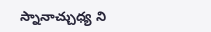స్నానాచ్చుధ్య ని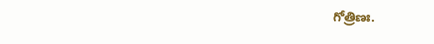గోత్రిణః.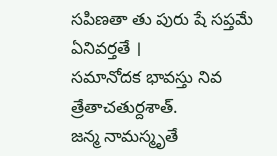సపిణతా తు పురు షే సప్తమే ఏనివర్తతే ।
సమానోదక భావస్తు నివ త్రేతాచతుర్దశాత్.
జన్మ నామస్మృతే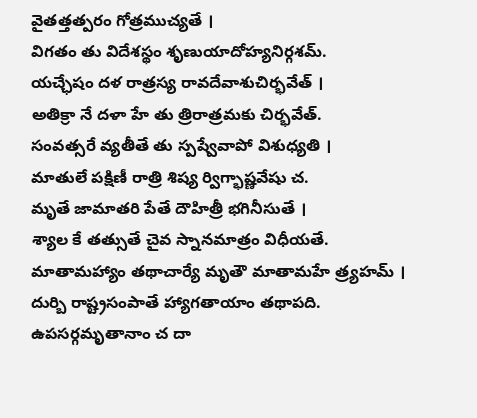వైతత్తత్పరం గోత్రముచ్యతే ।
విగతం తు విదేశస్థం శృణుయాదోహ్యనిర్గశమ్.
యచ్ఛేషం దళ రాత్రస్య రావదేవాశుచిర్భవేత్ ।
అతిక్రా నే దళా హే తు త్రిరాత్రమకు చిర్భవేత్.
సంవత్సరే వ్యతీతే తు స్పష్వేవాపో విశుధ్యతి ।
మాతులే పక్షిణీ రాత్రి శిష్య ర్విగ్భాష్ణవేషు చ.
మృతే జామాతరి పేతే దౌహిత్రీ భగినీసుతే ।
శ్యాల కే తత్సుతే చైవ స్నానమాత్రం విధీయతే.
మాతామహ్యాం తథాచార్యే మృతౌ మాతామహే త్ర్యహమ్ ।
దుర్బి రాష్ట్రసంపాతే హ్యాగతాయాం తథాపది.
ఉపసర్గమృతానాం చ దా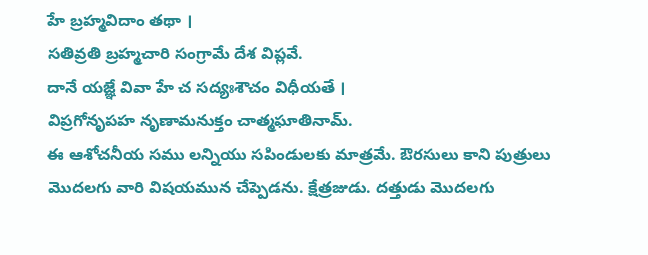హే బ్రహ్మవిదాం తథా ।
సతివ్రతి బ్రహ్మచారి సంగ్రామే దేశ విప్లవే.
దానే యజ్ఞే వివా హే చ సద్యఃశౌచం విధీయతే ।
విప్రగోనృపహ నృణామనుక్తం చాత్మఘాతినామ్.
ఈ ఆశోచనీయ సము లన్నియు సపిండులకు మాత్రమే. ఔరసులు కాని పుత్రులు మొదలగు వారి విషయమున చేప్పెడను. క్షేత్రజుడు. దత్తుడు మొదలగు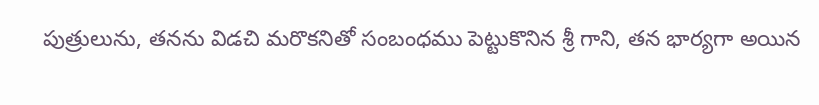పుత్రులును, తనను విడచి మరొకనితో సంబంధము పెట్టుకొనిన శ్రీ గాని, తన భార్యగా అయిన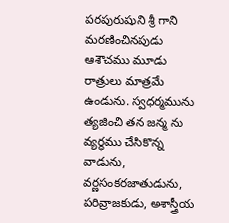పరపురుషుని శ్రీ గాని మరణించినపుడు ఆశౌచము మూడు రాత్రులు మాత్రమే ఉండును. స్వధర్మమును త్యజించి తన జన్మ ను వ్యర్థము చేసికొన్న వాడును, వర్ణసంకరజాతుడును, పరివ్రాజకుడు, అశాస్త్రీయ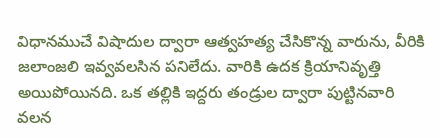విధానముచే విషాదుల ద్వారా ఆత్వహత్య చేసికొన్న వారును, వీరికి జలాంజలి ఇవ్వవలసిన పనిలేదు. వారికి ఉదక క్రియానివృత్తి అయిపోయినది. ఒక తల్లికి ఇద్దరు తండ్రుల ద్వారా పుట్టినవారి వలన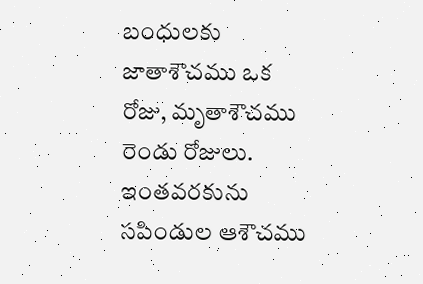బంధులకు జాతాశౌచము ఒక రోజు, మృతాశౌచము రెండు రోజులు. ఇంతవరకును సపిండుల ఆశౌచము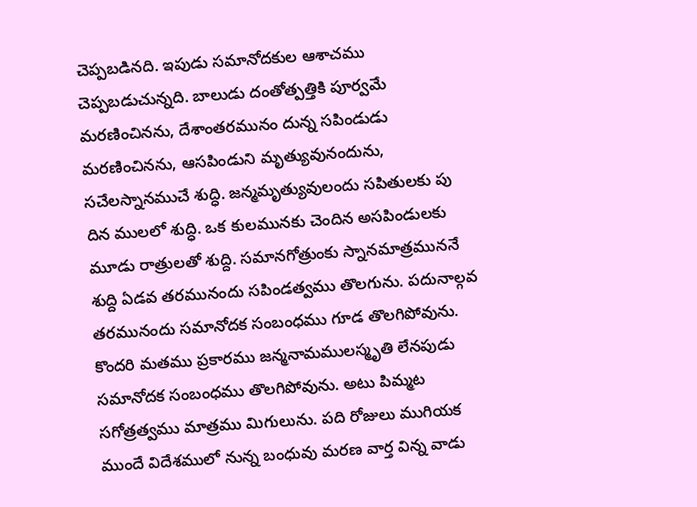చెప్పబడినది. ఇపుడు సమానోదకుల ఆశాచము చెప్పబడుచున్నది. బాలుడు దంతోత్పత్తికి పూర్వమే మరణించినను, దేశాంతరమునం దున్న సపిండుడు మరణించినను, ఆసపిండుని మృత్యువునందును, సచేలస్నానముచే శుద్ధి. జన్మమృత్యువులందు సపితులకు పు దిన ములలో శుద్ధి. ఒక కులమునకు చెందిన అసపిండులకు మూడు రాత్రులతో శుద్ది. సమానగోత్రుంకు స్నానమాత్రముననే శుద్ది ఏడవ తరమునందు సపిండత్వము తొలగును. పదునాల్గవ తరమునందు సమానోదక సంబంధము గూడ తొలగిపోవును. కొందరి మతము ప్రకారము జన్మనామములస్మృతి లేనపుడు సమానోదక సంబంధము తొలగిపోవును. అటు పిమ్మట సగోత్రత్వము మాత్రము మిగులును. పది రోజులు ముగియక ముందే విదేశములో నున్న బంధువు మరణ వార్త విన్న వాడు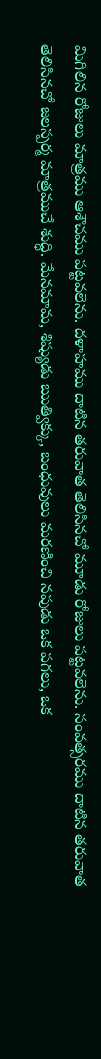మిగిలిన రోజులు మాత్రము ఆశౌచము పట్టవలెను. దళాహము దాటిన తరువాత తెలిసినచో మూడు రోజులు పట్టవలెను. సంవత్సరము దాటిన తరువాత తెలిసినచో జలస్పర్మ మాత్రముచే శుద్ధి. మేనమామ, శిష్యుడు ఋత్విక్కు, బంధువులు మరణించి నపుడు ఒక పగలు, ఒక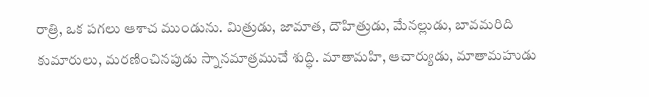రాత్రి, ఒక పగలు ఆశాచ ముండును. మిత్రుడు, జామాత, దౌహిత్రుడు, మేనల్లుడు, బావమరిది కుమారులు, మరణించినపుడు స్నానమాత్రముచే శుద్ధి. మాతామహి, ఆచార్యుడు, మాతామహుడు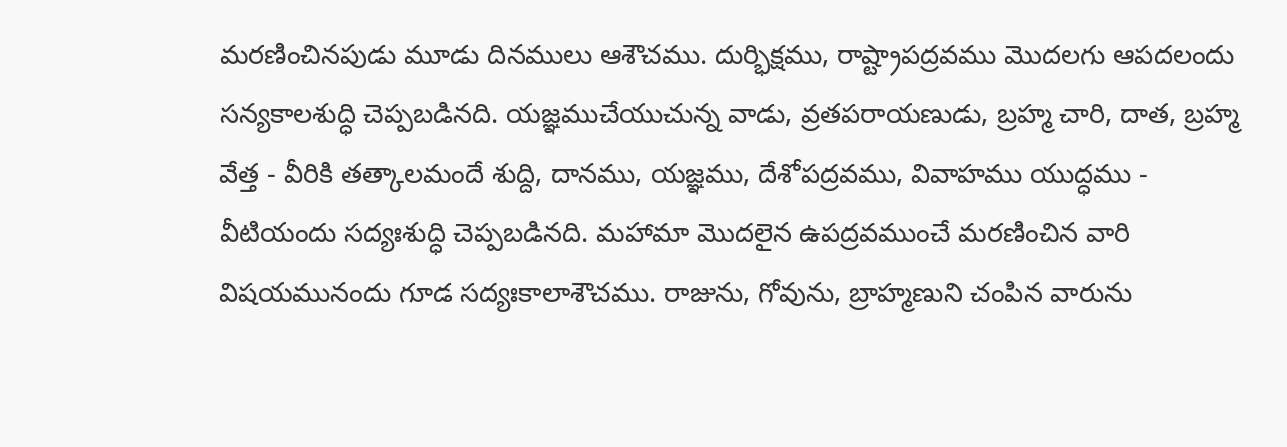మరణించినపుడు మూడు దినములు ఆశౌచము. దుర్భిక్షము, రాష్ట్రాపద్రవము మొదలగు ఆపదలందు సన్యకాలశుద్ధి చెప్పబడినది. యజ్ఞముచేయుచున్న వాడు, వ్రతపరాయణుడు, బ్రహ్మ చారి, దాత, బ్రహ్మ వేత్త - వీరికి తత్కాలమందే శుద్ది, దానము, యజ్ఞము, దేశోపద్రవము, వివాహము యుద్ధము - వీటియందు సద్యఃశుద్ధి చెప్పబడినది. మహామా మొదలైన ఉపద్రవముంచే మరణించిన వారి విషయమునందు గూడ సద్యఃకాలాశౌచము. రాజును, గోవును, బ్రాహ్మణుని చంపిన వారును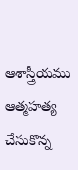ఆశాస్త్రీయము ఆత్మహత్య చేసుకొన్న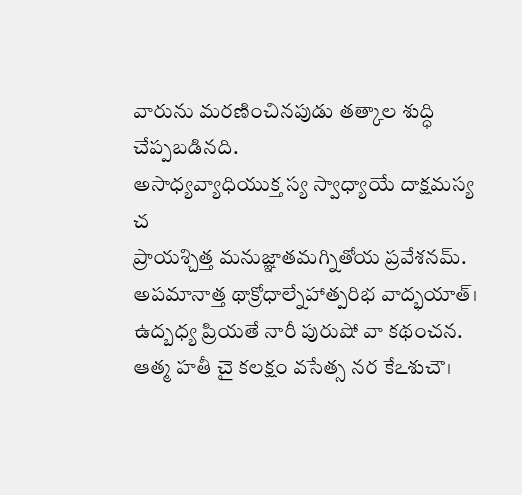వారును మరణించినపుడు తత్కాల శుద్ధి చేప్పబడినది.
అసాధ్యవ్యాధియుక్త స్య స్వాధ్యాయే దాక్షమస్య చ
ప్రాయశ్చిత్త మనుజ్ఞాతమగ్నితోయ ప్రవేశనమ్.
అపమానాత్త థాక్రోధాల్నేహాత్పరిభ వాద్భయాత్।
ఉద్బధ్య ప్రియతే నారీ పురుషో వా కథంచన.
ఆత్మ హతీ చై కలక్షం వసేత్స నర కేఽశుచౌ।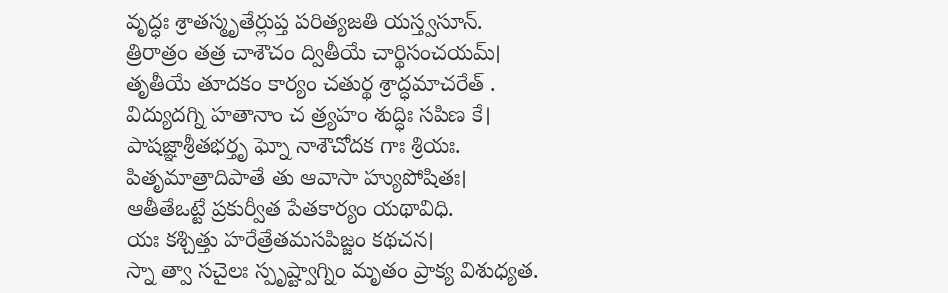వృద్ధః శ్రాతస్మృతేర్లుప్త పరిత్యజతి యస్త్వసూన్.
త్రిరాత్రం తత్ర చాశౌచం ద్వితీయే చార్థిసంచయమ్।
తృతీయే తూదకం కార్యం చతుర్థ శ్రాద్ధమాచరేత్ .
విద్యుదగ్ని హతానాం చ త్ర్యహం శుద్ధిః సపిణ కే।
పాషజ్ఞాశ్రీతభర్తృ ఘ్నో నాశౌచోదక గాః శ్రియః.
పితృమాత్రాదిపాతే తు ఆవాసా హ్యుపోషితః।
ఆతీతేఒట్టే ప్రకుర్వీత పేతకార్యం యథావిధి.
యః కశ్చిత్తు హరేత్రేతమసపిజ్జం కథచన।
స్నా త్వా సచైలః స్పృష్ట్వాగ్నిం మృతం ప్రాక్య విశుధ్యత.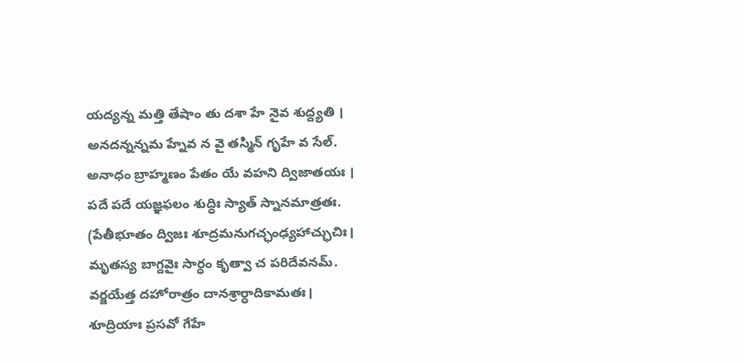యద్యన్న మత్తి తేషాం తు దశా హే నైవ శుద్ద్యతి ।
అనదన్నన్నమ హ్నేవ న వై తస్మిన్ గృహే వ సేల్.
అనాధం బ్రాహ్మణం పేతం యే వహని ద్విజాతయః ।
పదే పదే యజ్ఞఫలం శుద్ధిః స్యాత్ స్నానమాత్రతః.
(పేతీభూతం ద్విజః శూద్రమనుగచ్ఛంఢ్యహాచ్ఛుచిః।
మృతస్య బాగ్దవైః సార్ధం కృత్వా చ పరిదేవనమ్.
వర్జయేత్త దహోరాత్రం దానశ్రార్ధాదికామతః।
శూద్రియాః ప్రసవో గేహే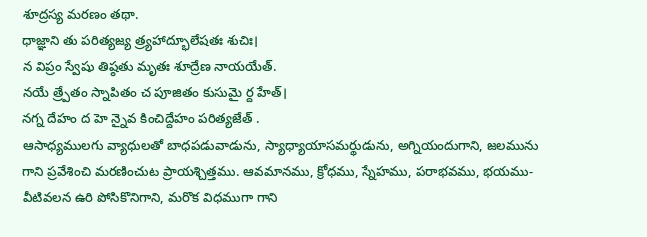శూద్రస్య మరణం తథా.
ధాజ్ఞాని తు పరిత్యజ్య త్ర్యహాద్భూలేషతః శుచిః।
న విప్రం స్వేషు తిష్ఠతు మృతః శూద్రేణ నాయయేత్.
నయే త్ర్పేతం స్నాపితం చ పూజితం కుసుమై ర్ద హేత్।
నగ్న దేహం ద హె న్నైవ కించిద్దేహం పరిత్యజేత్ .
ఆసాధ్యములగు వ్యాధులతో బాధపడువాడును, స్యాధ్యాయాసమర్థుడును, అగ్నియందుగాని, జలమును గాని ప్రవేశించి మరణించుట ప్రాయశ్చిత్తము. ఆవమానము, క్రోధము, స్నేహము, పరాభవము, భయము- వీటివలన ఉరి పోసికొనిగాని, మరొక విధముగా గాని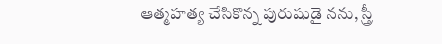ఆత్మహత్య చేసికొన్న పురుషుడై నను, స్త్రీ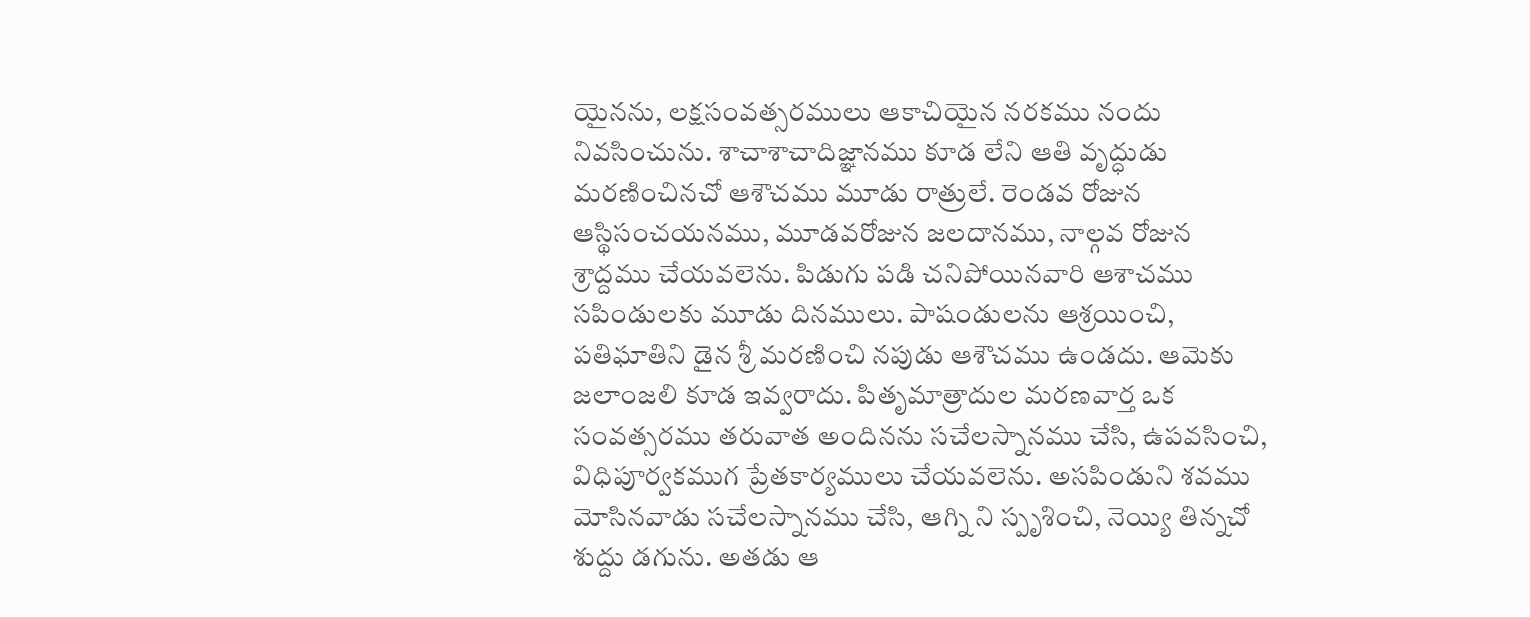యైనను, లక్షసంవత్సరములు ఆకాచియైన నరకము నందు నివసించును. శాచాశాచాదిజ్ఞానము కూడ లేని ఆతి వృద్ధుడు మరణించినచో ఆశౌచము మూడు రాత్రులే. రెండవ రోజున ఆస్థిసంచయనము, మూడవరోజున జలదానము, నాల్గవ రోజున శ్రాద్దము చేయవలెను. పిడుగు పడి చనిపోయినవారి ఆశాచము సపిండులకు మూడు దినములు. పాషండులను ఆశ్రయించి, పతిఘాతిని డైన శ్రీ మరణించి నపుడు ఆశౌచము ఉండదు. ఆమెకు జలాంజలి కూడ ఇవ్వరాదు. పితృమాత్రాదుల మరణవార్త ఒక సంవత్సరము తరువాత అందినను సచేలస్నానము చేసి, ఉపవసించి, విధిపూర్వకముగ ప్రేతకార్యములు చేయవలెను. అసపిండుని శవము మోసినవాడు సచేలస్నానము చేసి, ఆగ్ని ని స్పృశించి, నెయ్యి తిన్నచో శుద్దు డగును. అతడు ఆ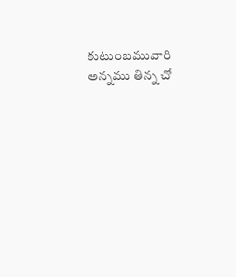కుటుంబమువారి అన్నము తిన్న చో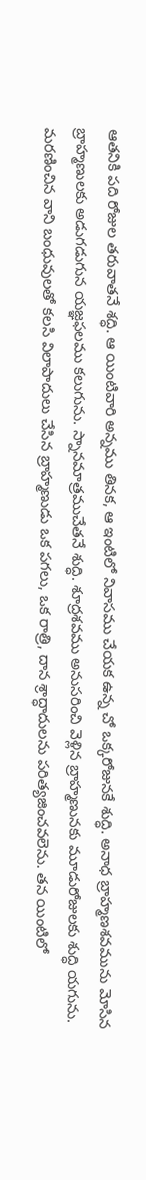ఆతనికి పది రోజుల తరువాతనే శద్ధి. ఆ యింటివారి అన్నము తినక, ఆ ఇంటిలో నివాసము చేయక ఉన్న చో ఒక్కరోజునకే శుద్ధి. అనాధ బ్రాహ్మణశవమును మోసిన బ్రాహ్మణులకు అడుగడుగున యజ్ఞఫలము కలుగును. స్నానమాత్రముచేతనే శుద్ధి. శూద్రశవము అనుసరించి వెళ్లిన బ్రాహ్మణునకు మూడురోజులకు శుద్ధి యగును. మరణించిన వాని బంధువులతో కలసి విలాపాదులు చేసిన బ్రాహ్మణుడు ఒక పగలు, ఒక రాత్రి, దాన శ్రాద్ధాదులను పరిత్యజించవలెను. తన యింటిలో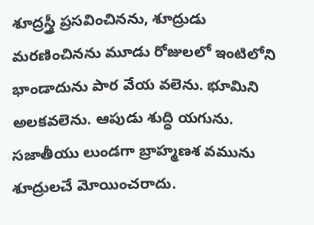శూద్రస్త్రీ ప్రసవించినను, శూద్రుడు మరణించినను మూడు రోజులలో ఇంటిలోని భాండాదును పార వేయ వలెను. భూమిని అలకవలెను. ఆపుడు శుద్ధి యగును. సజాతీయు లుండగా బ్రాహ్మణశ వమును శూద్రులచే మోయించరాదు.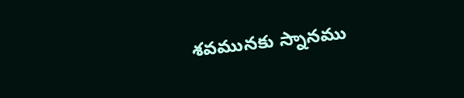శవమునకు స్నానము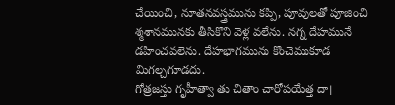చేయించి, నూతనవస్త్రమును కప్పి, పూవులతో పూజించి శ్మశానమునకు తీసికొని వెళ్ల వలేను. నగ్న దేహమునే డహించవలెను. దేహభాగమును కొంచెముకూడ మిగల్చగూడదు.
గోత్రజస్తు గృహీత్వా తు చితాం చారోపయేత్త దా।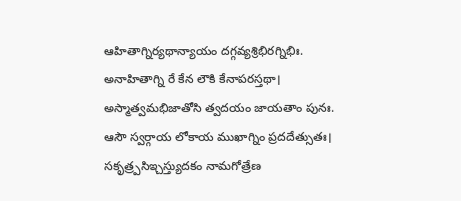ఆహితాగ్నిర్యథాన్యాయం దగ్గవ్యశ్రిభిరగ్నిభిః.
అనాహితాగ్ని రే కేన లౌకి కేనాపరస్తథా।
అస్మాత్వమభిజాతోసి త్వదయం జాయతాం పునః.
ఆసౌ స్వర్గాయ లోకాయ ముఖాగ్నిం ప్రదదేత్సుతః।
సకృత్ర్పసిఇ్చస్త్యుదకం నామగోత్రేణ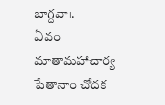బాగ్దవా।.
ఏవం మాతామహాచార్య పేతానాం చోదక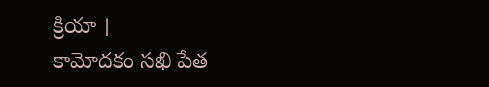క్రియా ।
కామోదకం సఖి పేత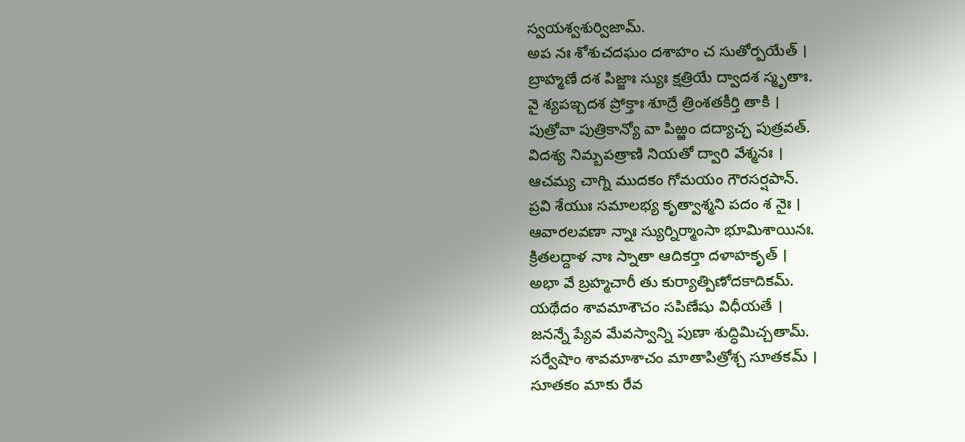స్వయశ్వశుర్విజామ్.
అప నః శోశుచదఘం దశాహం చ సుతోర్పయేత్ ।
బ్రాహ్మణే దశ పిజ్జాః స్యుః క్షత్రియే ద్వాదశ స్మృతాః.
వై శ్యపఇ్చదశ ప్రోక్తాః శూద్రే త్రింశతకీర్తి తాకి ।
పుత్రోవా పుత్రికాన్యో వా పిఱ్ఱం దద్యాచ్ఛ పుత్రవత్.
విదశ్య నిమ్బపత్రాణి నియతో ద్వారి వేశ్మనః ।
ఆచమ్య చాగ్ని ముదకం గోమయం గౌరసర్షపాన్.
ప్రవి శేయుః సమాలభ్య కృత్వాశ్మని పదం శ నైః ।
ఆవారలవణా న్నాః స్యుర్నిర్మాంసా భూమిశాయినః.
క్రితలద్దాళ నాః స్నాతా ఆదికర్తా దళాహకృత్ ।
అభా వే బ్రహ్మచారీ తు కుర్యాత్పిణోదకాదికమ్.
యథేదం శావమాశౌచం సపిణేషు విధీయతే ।
జనన్నే ప్యేవ మేవస్వాన్ని పుణా శుద్ధిమిచ్చతామ్.
సర్వేషాం శావమాశాచం మాతాపిత్రోశ్చ సూతకమ్ ।
సూతకం మాకు రేవ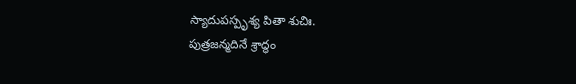స్యాదుపస్పృశ్య పితా శుచిః.
పుత్రజన్మదినే శ్రాద్ధం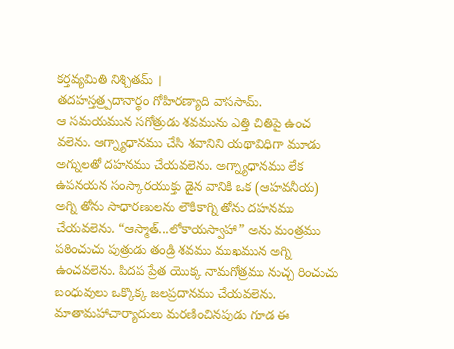కర్తవ్యమితి నిశ్చితమ్ ।
తదహస్తత్ర్పదానార్థం గోహిరణ్యాది వాససామ్.
ఆ సమయమున సగోత్రుడు శవమును ఎత్తి చితిపై ఉంచ వలెను. ఆగ్న్యాధానము చేసి శవానిని యథావిధిగా మూడు అగ్నులతో దహనము చేయవలెను. అగ్న్యాధానము లేక ఉపనయన సంస్కారయుక్తు డైన వానికి ఒక (ఆహవనీయ) అగ్ని తోను సాధారణులను లౌకికాగ్ని తోను దహనము చేయవలెను. “ఆస్మాత్...లోకాయస్వాహా” అను మంత్రము పఠించుచు పుత్రుడు తండ్రి శవము ముఖమున అగ్ని ఉంచవలెను. పిదప ప్రేత యొక్క నామగోత్రము నుచ్చ రించుచు బంధువులు ఒక్కొక్క జలప్రదానము చేయవలెను. మాతామహాచార్యాదులు మరణించినపుడు గూడ ఈ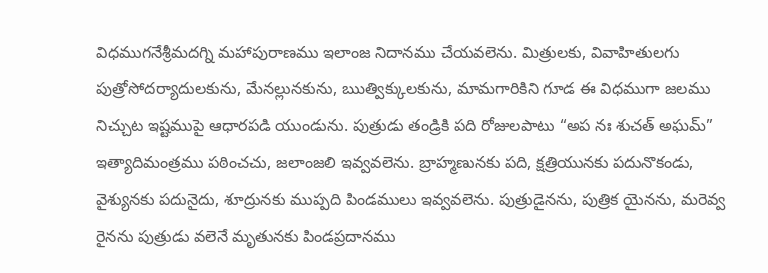విధముగనేశ్రీమదగ్ని మహాపురాణము ఇలాంజ నిదానము చేయవలెను. మిత్రులకు, వివాహితులగు పుత్రోసోదర్యాదులకును, మేనల్లునకును, ఋత్విక్కులకును, మామగారికిని గూడ ఈ విధముగా జలము నిచ్చుట ఇష్టముపై ఆధారపడి యుండును. పుత్రుడు తండ్రికి పది రోజులపాటు “అప నః శుచత్ అఘమ్” ఇత్యాదిమంత్రము పఠించచు, జలాంజలి ఇవ్వవలెను. బ్రాహ్మణునకు పది, క్షత్రియునకు పదునొకండు, వైశ్యునకు పదునైదు, శూద్రునకు ముప్పది పిండములు ఇవ్వవలెను. పుత్రుడైనను, పుత్రిక యైనను, మరెవ్వ రైనను పుత్రుడు వలెనే మృతునకు పిండప్రదానము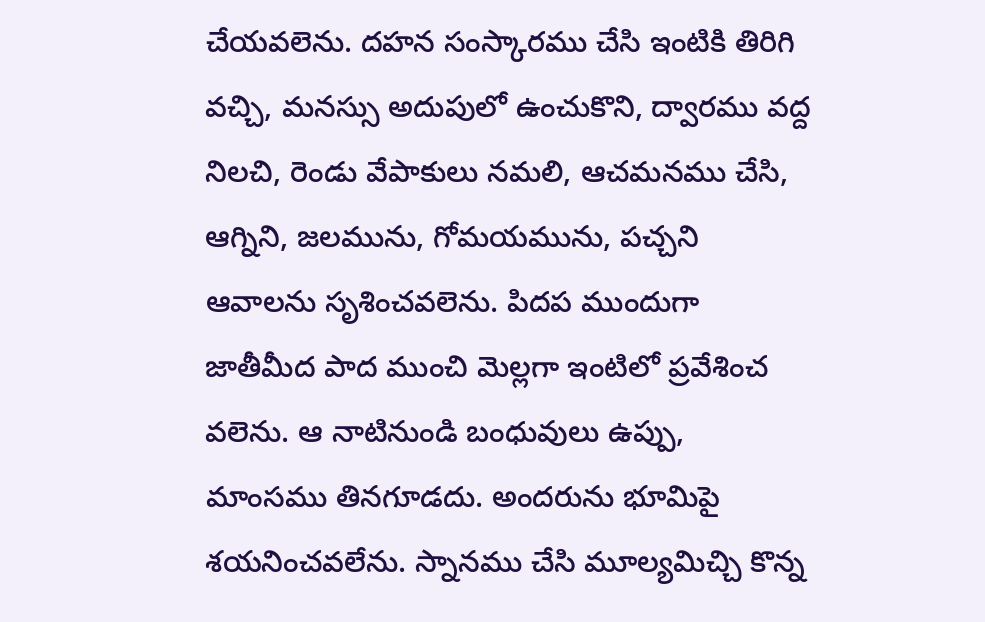చేయవలెను. దహన సంస్కారము చేసి ఇంటికి తిరిగి వచ్చి, మనస్సు అదుపులో ఉంచుకొని, ద్వారము వద్ద నిలచి, రెండు వేపాకులు నమలి, ఆచమనము చేసి, ఆగ్నిని, జలమును, గోమయమును, పచ్చని ఆవాలను సృశించవలెను. పిదప ముందుగా జాతీమీద పాద ముంచి మెల్లగా ఇంటిలో ప్రవేశించ వలెను. ఆ నాటినుండి బంధువులు ఉప్పు, మాంసము తినగూడదు. అందరును భూమిపై శయనించవలేను. స్నానము చేసి మూల్యమిచ్చి కొన్న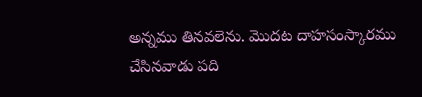అన్నము తినవలెను. మొదట దాహసంస్కారము చేసినవాడు పది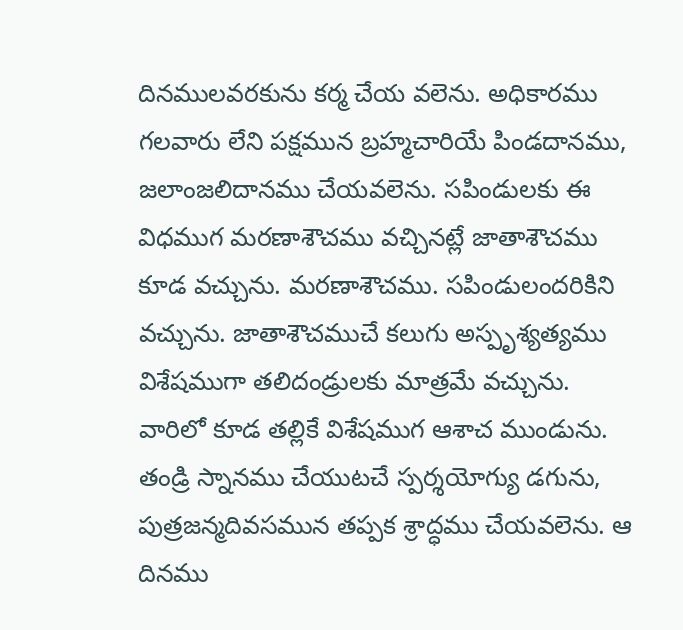దినములవరకును కర్మ చేయ వలెను. అధికారము గలవారు లేని పక్షమున బ్రహ్మచారియే పిండదానము, జలాంజలిదానము చేయవలెను. సపిండులకు ఈ విధముగ మరణాశౌచము వచ్చినట్లే జాతాశౌచము కూడ వచ్చును. మరణాశౌచము. సపిండులందరికిని వచ్చును. జాతాశౌచముచే కలుగు అస్పృశ్యత్యము విశేషముగా తలిదండ్రులకు మాత్రమే వచ్చును. వారిలో కూడ తల్లికే విశేషముగ ఆశాచ ముండును. తండ్రి స్నానము చేయుటచే స్పర్శయోగ్యు డగును, పుత్రజన్మదివసమున తప్పక శ్రాద్ధము చేయవలెను. ఆ దినము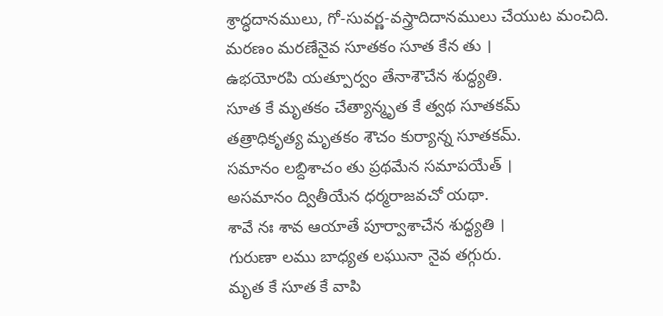శ్రాద్ధదానములు, గో-సువర్ణ-వస్త్రాదిదానములు చేయుట మంచిది.
మరణం మరణేనైవ సూతకం సూత కేన తు ।
ఉభయోరపి యత్పూర్వం తేనాశౌచేన శుద్ధ్యతి.
సూత కే మృతకం చేత్యాన్మృత కే త్వథ సూతకమ్
తత్రాధికృత్య మృతకం శౌచం కుర్యాన్న సూతకమ్.
సమానం లబ్దిశాచం తు ప్రథమేన సమాపయేత్ ।
అసమానం ద్వితీయేన ధర్మరాజవచో యథా.
శావే నః శావ ఆయాతే పూర్వాశాచేన శుద్ధ్యతి ।
గురుణా లము బాధ్యత లఘునా నైవ తగ్గురు.
మృత కే సూత కే వాపి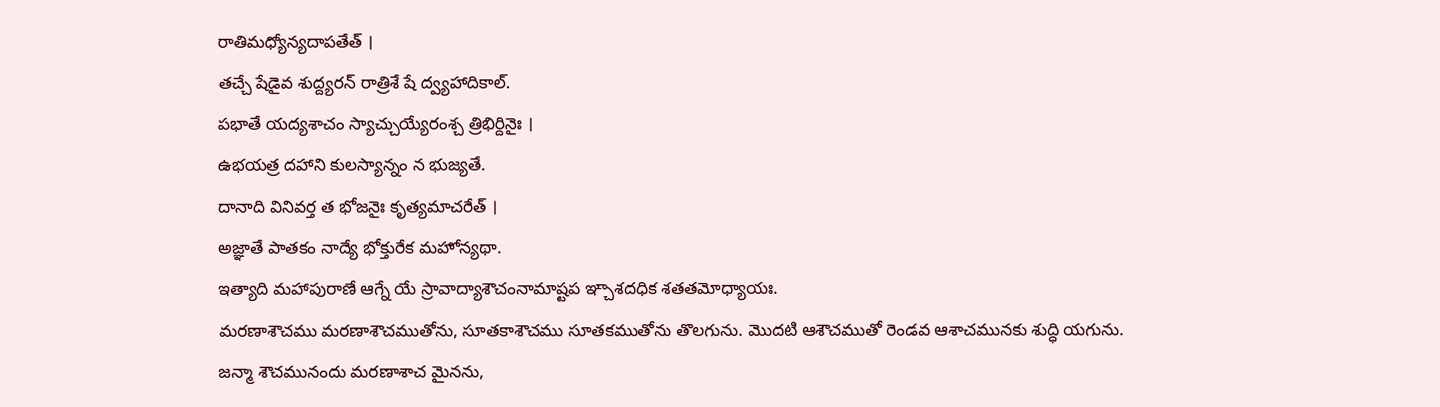రాతిమధ్యోన్యదాపతేత్ ।
తచ్చే షేడైవ శుద్ద్యరన్ రాత్రిశే షే ద్వ్యహాదికాల్.
పభాతే యద్యశాచం స్యాచ్చుయ్యేరంశ్చ త్రిభిర్దినైః ।
ఉభయత్ర దహాని కులస్యాన్నం న భుజ్యతే.
దానాది వినివర్త త భోజనైః కృత్యమాచరేత్ ।
అజ్ఞాతే పాతకం నాద్యే భోక్తురేక మహోన్యథా.
ఇత్యాది మహాపురాణే ఆగ్నే యే స్రావాద్యాశౌచంనామాష్టప ఞ్చాశదధిక శతతమోధ్యాయః.
మరణాశౌచము మరణాశౌచముతోను, సూతకాశౌచము సూతకముతోను తొలగును. మొదటి ఆశౌచముతో రెండవ ఆశాచమునకు శుద్ధి యగును. జన్మా శౌచమునందు మరణాశాచ మైనను,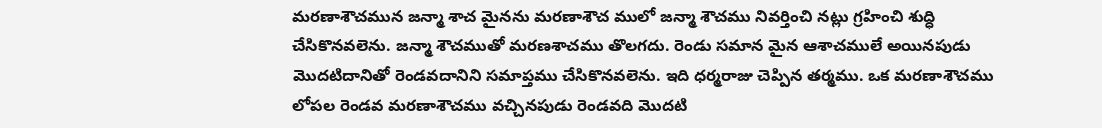మరణాశౌచమున జన్మా శాచ మైనను మరణాశౌచ ములో జన్మా శౌచము నివర్తించి నట్లు గ్రహించి శుద్ధి చేసికొనవలెను. జన్మా శౌచముతో మరణశాచము తొలగదు. రెండు సమాన మైన ఆశాచములే అయినపుడు మొదటిదానితో రెండవదానిని సమాప్తము చేసికొనవలెను. ఇది ధర్మరాజు చెప్పిన తర్మము. ఒక మరణాశౌచము లోపల రెండవ మరణాశౌచము వచ్చినపుడు రెండవది మొదటి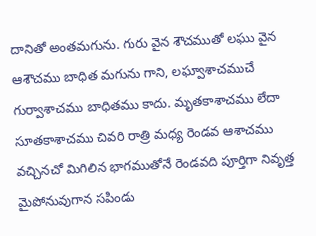దానితో అంతమగును. గురు వైన శౌచముతో లఘు వైన ఆశౌచము బాధిత మగును గాని, లఘ్వాశాచముచే గుర్వాశాచము బాధితము కాదు. మృతకాశాచము లేదా సూతకాశాచము చివరి రాత్రి మధ్య రెండవ ఆశాచము వచ్చినచో మిగిలిన భాగముతోనే రెండవది పూర్తిగా నివృత్త మైపోనువుగాన సపిండు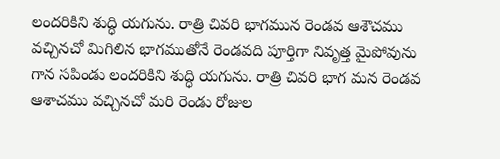లందరికిని శుద్ధి యగును. రాత్రి చివరి భాగమున రెండవ ఆశౌచము వచ్చినచో మిగిలిన భాగముతోనే రెండవది పూర్తిగా నివృత్త మైపోవును గాన సపిండు లందరికిని శుద్ధి యగును. రాత్రి చివరి భాగ మన రెండవ ఆశాచము వచ్చినచో మరి రెండు రోజుల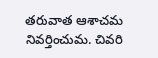తరువాత ఆశాచమ నివర్తించుమ. చివరి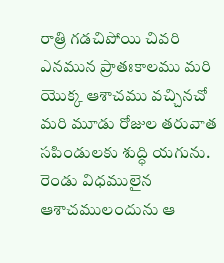రాత్రి గడచిపోయి చివరి ఎనమున ప్రాతఃకాలము మరి యొక్క ఆశాచము వచ్చినచో మరి మూడు రోజుల తరువాత సపిండులకు శుద్ధి యగును. రెండు విధములైన ఆశాచములందును ఆ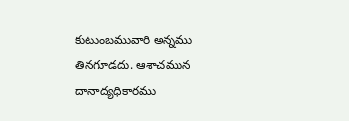కుటుంబమువారి అన్నము తినగూడదు. ఆశాచమున దానాద్యధికారము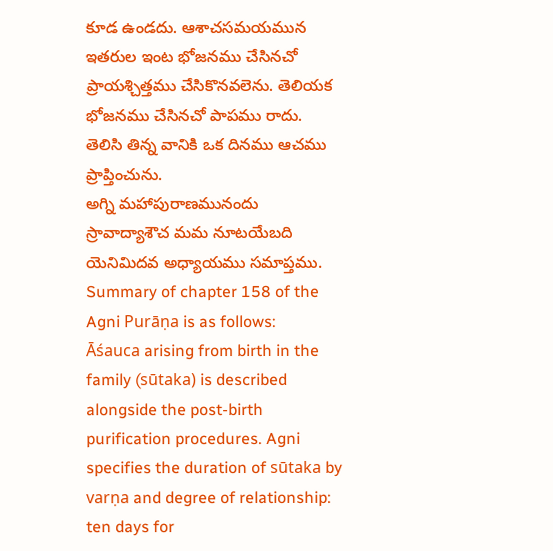కూడ ఉండదు. ఆశాచసమయమున ఇతరుల ఇంట భోజనము చేసినచో ప్రాయశ్చిత్తము చేసికొనవలెను. తెలియక భోజనము చేసినచో పాపము రాదు. తెలిసి తిన్న వానికి ఒక దినము ఆచము ప్రాప్తించును.
అగ్ని మహాపురాణమునందు స్రావాద్యాశౌచ మమ నూటయేబది యెనిమిదవ అధ్యాయము సమాప్తము.
Summary of chapter 158 of the Agni Purāṇa is as follows:
Āśauca arising from birth in the family (sūtaka) is described alongside the post-birth purification procedures. Agni specifies the duration of sūtaka by varṇa and degree of relationship: ten days for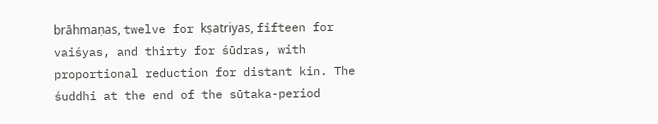brāhmaṇas, twelve for kṣatriyas, fifteen for vaiśyas, and thirty for śūdras, with proportional reduction for distant kin. The śuddhi at the end of the sūtaka-period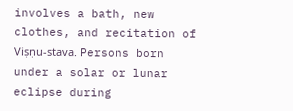involves a bath, new clothes, and recitation of Viṣṇu-stava. Persons born under a solar or lunar eclipse during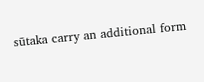sūtaka carry an additional form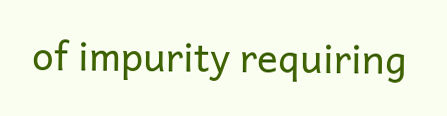of impurity requiring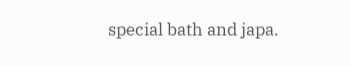special bath and japa.